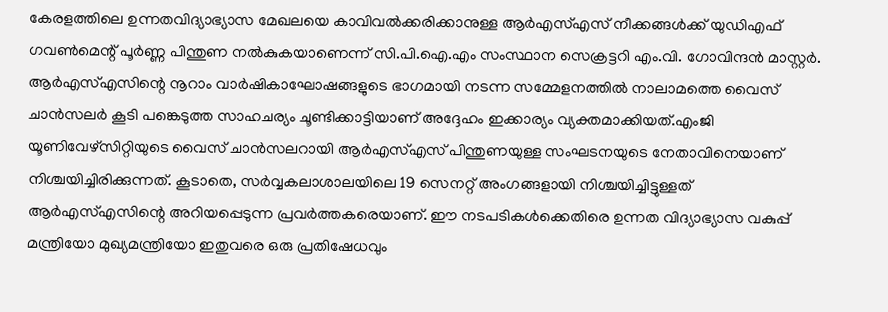കേരളത്തിലെ ഉന്നതവിദ്യാഭ്യാസ മേഖലയെ കാവിവൽക്കരിക്കാനുള്ള ആർഎസ്എസ് നീക്കങ്ങൾക്ക് യുഡിഎഫ് ഗവൺമെന്റ് പൂർണ്ണ പിന്തുണ നൽകുകയാണെന്ന് സി.പി.ഐ.എം സംസ്ഥാന സെക്രട്ടറി എം.വി. ഗോവിന്ദൻ മാസ്റ്റർ. ആർഎസ്എസിന്റെ നൂറാം വാർഷികാഘോഷങ്ങളുടെ ഭാഗമായി നടന്ന സമ്മേളനത്തിൽ നാലാമത്തെ വൈസ് ചാൻസലർ കൂടി പങ്കെടുത്ത സാഹചര്യം ചൂണ്ടിക്കാട്ടിയാണ് അദ്ദേഹം ഇക്കാര്യം വ്യക്തമാക്കിയത്.എംജി യൂണിവേഴ്സിറ്റിയുടെ വൈസ് ചാൻസലറായി ആർഎസ്എസ് പിന്തുണയുള്ള സംഘടനയുടെ നേതാവിനെയാണ് നിശ്ചയിച്ചിരിക്കുന്നത്. കൂടാതെ, സർവ്വകലാശാലയിലെ 19 സെനറ്റ് അംഗങ്ങളായി നിശ്ചയിച്ചിട്ടുള്ളത് ആർഎസ്എസിന്റെ അറിയപ്പെടുന്ന പ്രവർത്തകരെയാണ്. ഈ നടപടികൾക്കെതിരെ ഉന്നത വിദ്യാഭ്യാസ വകുപ്പ് മന്ത്രിയോ മുഖ്യമന്ത്രിയോ ഇതുവരെ ഒരു പ്രതിഷേധവും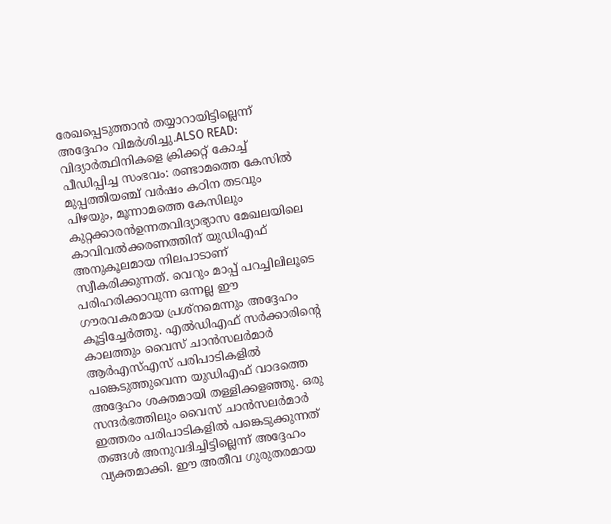രേഖപ്പെടുത്താൻ തയ്യാറായിട്ടില്ലെന്ന് അദ്ദേഹം വിമർശിച്ചു.ALSO READ: വിദ്യാർത്ഥിനികളെ ക്രിക്കറ്റ് കോച്ച് പീഡിപ്പിച്ച സംഭവം: രണ്ടാമത്തെ കേസിൽ മുപ്പത്തിയഞ്ച് വർഷം കഠിന തടവും പിഴയും, മൂന്നാമത്തെ കേസിലും കുറ്റക്കാരൻഉന്നതവിദ്യാഭ്യാസ മേഖലയിലെ കാവിവൽക്കരണത്തിന് യുഡിഎഫ് അനുകൂലമായ നിലപാടാണ് സ്വീകരിക്കുന്നത്. വെറും മാപ്പ് പറച്ചിലിലൂടെ പരിഹരിക്കാവുന്ന ഒന്നല്ല ഈ ഗൗരവകരമായ പ്രശ്നമെന്നും അദ്ദേഹം കൂട്ടിച്ചേർത്തു. എൽഡിഎഫ് സർക്കാരിന്റെ കാലത്തും വൈസ് ചാൻസലർമാർ ആർഎസ്എസ് പരിപാടികളിൽ പങ്കെടുത്തുവെന്ന യുഡിഎഫ് വാദത്തെ അദ്ദേഹം ശക്തമായി തള്ളിക്കളഞ്ഞു. ഒരു സന്ദർഭത്തിലും വൈസ് ചാൻസലർമാർ ഇത്തരം പരിപാടികളിൽ പങ്കെടുക്കുന്നത് തങ്ങൾ അനുവദിച്ചിട്ടില്ലെന്ന് അദ്ദേഹം വ്യക്തമാക്കി. ഈ അതീവ ഗുരുതരമായ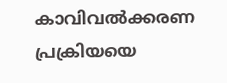കാവിവൽക്കരണ പ്രക്രിയയെ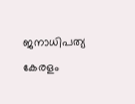ജനാധിപത്യ കേരളം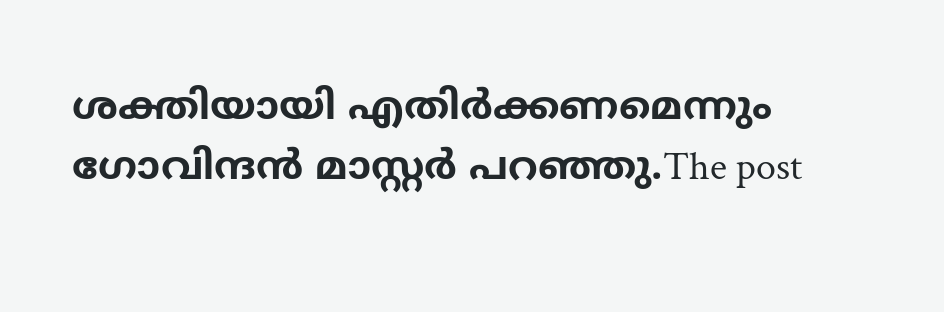ശക്തിയായി എതിർക്കണമെന്നും ഗോവിന്ദൻ മാസ്റ്റർ പറഞ്ഞു.The post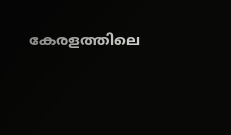കേരളത്തിലെ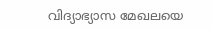വിദ്യാഭ്യാസ മേഖലയെ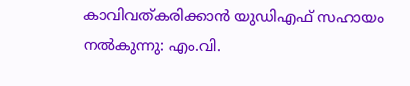കാവിവത്കരിക്കാൻ യുഡിഎഫ് സഹായം നൽകുന്നു: എം.വി.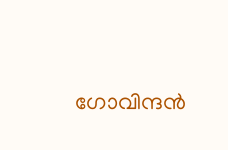ഗോവിന്ദൻ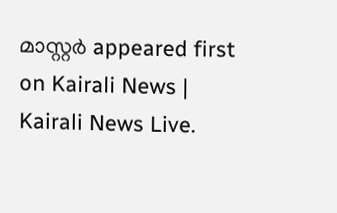മാസ്റ്റർ appeared first on Kairali News | Kairali News Live.